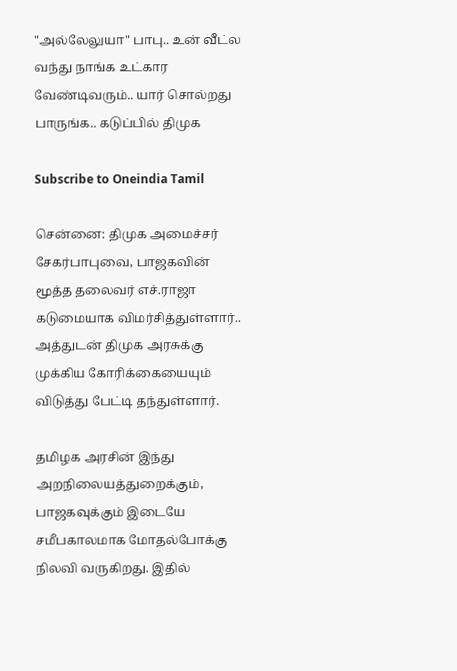"அல்லேலுயா" பாபு.. உன் வீட்ல வந்து நாங்க உட்கார வேண்டிவரும்.. யார் சொல்றது பாருங்க.. கடுப்பில் திமுக

Subscribe to Oneindia Tamil

சென்னை: திமுக அமைச்சர் சேகர்பாபுவை, பாஜகவின் மூத்த தலைவர் எச்.ராஜா கடுமையாக விமர்சித்துள்ளார்.. அத்துடன் திமுக அரசுக்கு முக்கிய கோரிக்கையையும் விடுத்து பேட்டி தந்துள்ளார்.

தமிழக அரசின் இந்து அறநிலையத்துறைக்கும், பாஜகவுக்கும் இடையே சமீபகாலமாக மோதல்போக்கு நிலவி வருகிறது. இதில்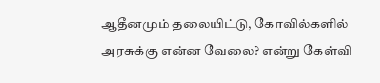ஆதீனமும் தலையிட்டு, கோவில்களில் அரசுக்கு என்ன வேலை? என்று கேள்வி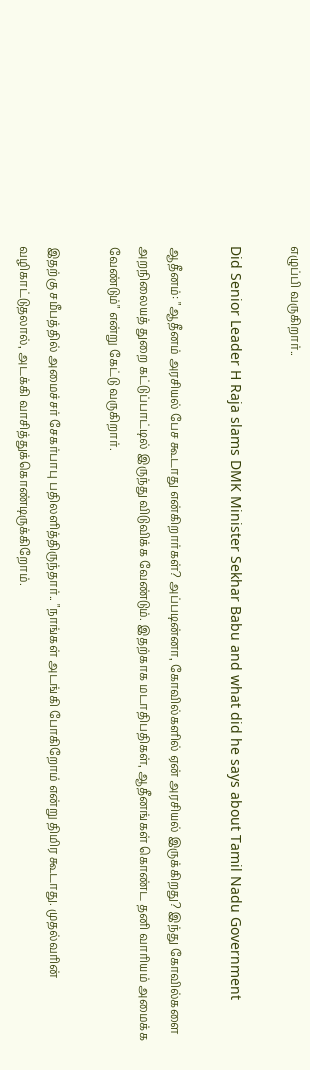எழுப்பி வருகிறார்..

Did Senior Leader H Raja slams DMK Minister Sekhar Babu and what did he says about Tamil Nadu Government

ஆதீனம்: "ஆதீனம் அரசியல் பேச கூடாது என்கிறார்கள்? அப்படின்னா, கோவில்களில் ஏன் அரசியல் இருக்கிறது? இந்து கோவில்களை அறநிலையத் துறை கட்டுப்பாட்டில் இருந்து விடுவிக்க வேண்டும். இதற்காக மடாதிபதிகள், ஆதீனங்கள் கொண்ட தனி வாரியம் அமைக்க வேண்டும்" என்று கேட்டு வருகிறார்.

இதற்கு சமீபத்தில் அமைச்சர் சேகர்பாபு பதிலளித்திருந்தார்.. "நாங்கள் அடங்கி போகிறோம் என்று திமிர கூடாது. முதல்வரின் வழிகாட்டுதலால், அடக்கி வாசித்துக்கொண்டிருக்கிறோம்.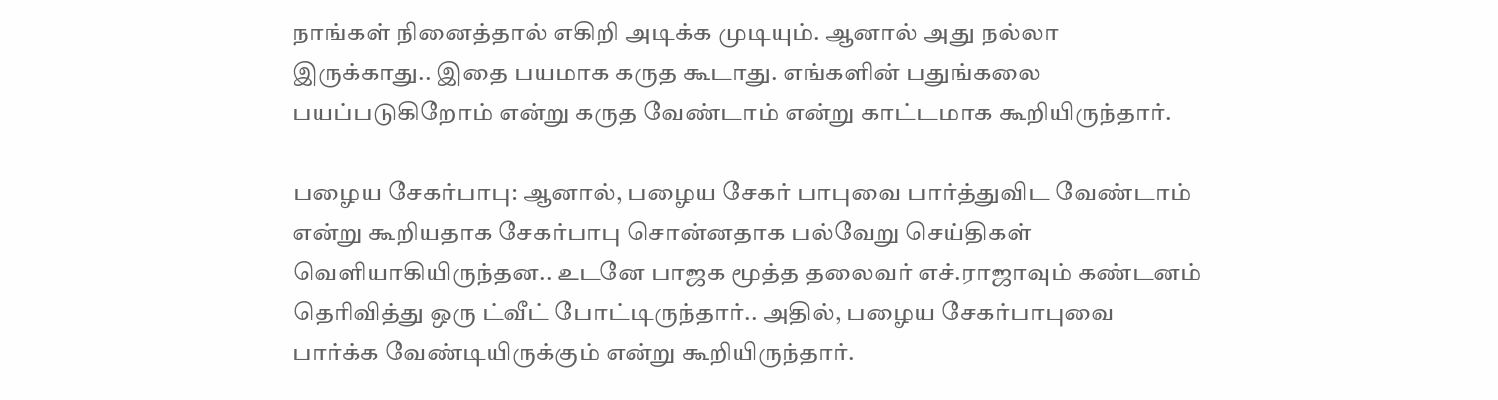நாங்கள் நினைத்தால் எகிறி அடிக்க முடியும். ஆனால் அது நல்லா இருக்காது.. இதை பயமாக கருத கூடாது. எங்களின் பதுங்கலை பயப்படுகிறோம் என்று கருத வேண்டாம் என்று காட்டமாக கூறியிருந்தார்.

பழைய சேகர்பாபு: ஆனால், பழைய சேகர் பாபுவை பார்த்துவிட வேண்டாம் என்று கூறியதாக சேகர்பாபு சொன்னதாக பல்வேறு செய்திகள் வெளியாகியிருந்தன.. உடனே பாஜக மூத்த தலைவர் எச்.ராஜாவும் கண்டனம் தெரிவித்து ஒரு ட்வீட் போட்டிருந்தார்.. அதில், பழைய சேகர்பாபுவை பார்க்க வேண்டியிருக்கும் என்று கூறியிருந்தார்.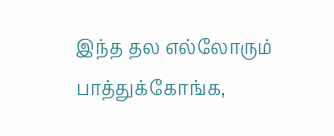இந்த தல எல்லோரும் பாத்துக்கோங்க,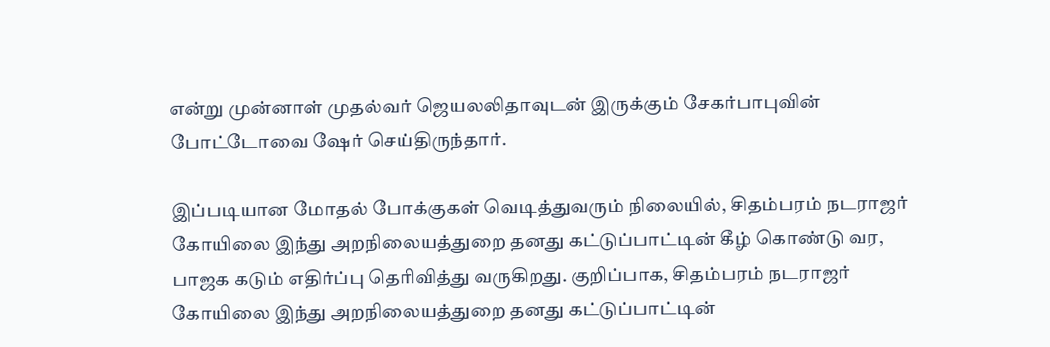என்று முன்னாள் முதல்வர் ஜெயலலிதாவுடன் இருக்கும் சேகர்பாபுவின் போட்டோவை ஷேர் செய்திருந்தார்.

இப்படியான மோதல் போக்குகள் வெடித்துவரும் நிலையில், சிதம்பரம் நடராஜர் கோயிலை இந்து அறநிலையத்துறை தனது கட்டுப்பாட்டின் கீழ் கொண்டு வர, பாஜக கடும் எதிர்ப்பு தெரிவித்து வருகிறது. குறிப்பாக, சிதம்பரம் நடராஜர் கோயிலை இந்து அறநிலையத்துறை தனது கட்டுப்பாட்டின்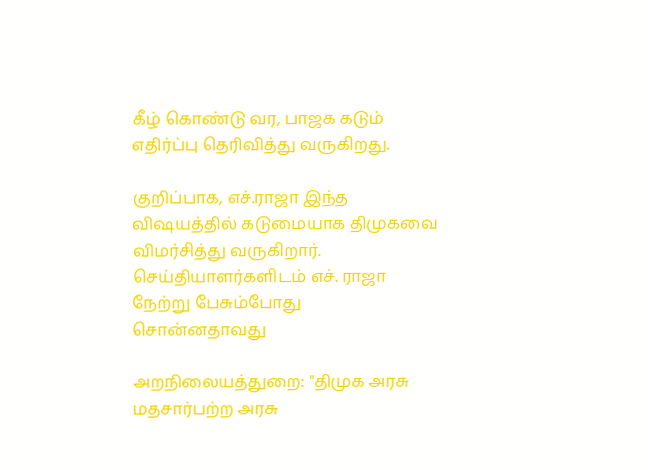கீழ் கொண்டு வர, பாஜக கடும் எதிர்ப்பு தெரிவித்து வருகிறது.

குறிப்பாக, எச்.ராஜா இந்த விஷயத்தில் கடுமையாக திமுகவை விமர்சித்து வருகிறார். செய்தியாளர்களிடம் எச். ராஜா நேற்று பேசும்போது சொன்னதாவது

அறநிலையத்துறை: "திமுக அரசு மதசார்பற்ற அரசு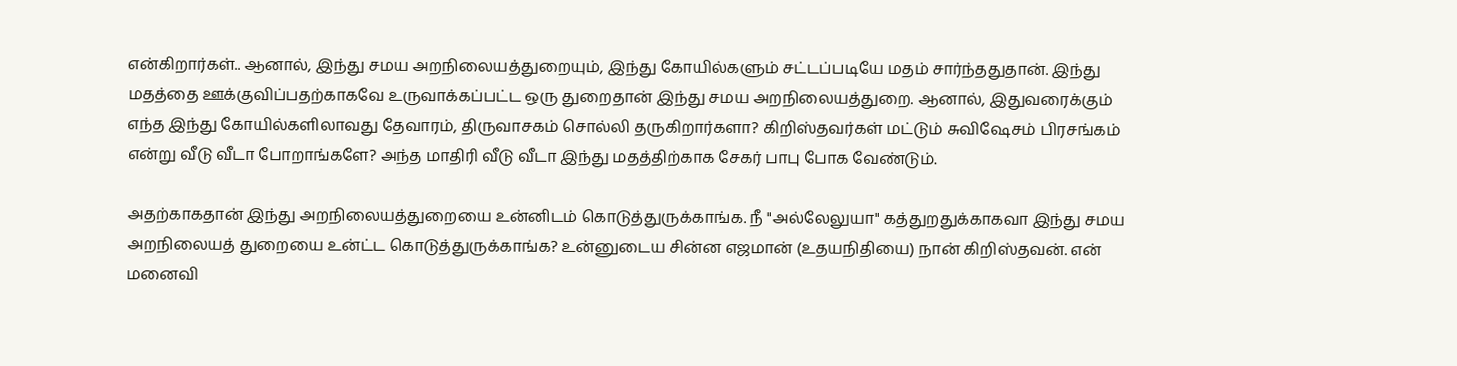என்கிறார்கள்.. ஆனால், இந்து சமய அறநிலையத்துறையும், இந்து கோயில்களும் சட்டப்படியே மதம் சார்ந்ததுதான். இந்து மதத்தை ஊக்குவிப்பதற்காகவே உருவாக்கப்பட்ட ஒரு துறைதான் இந்து சமய அறநிலையத்துறை. ஆனால், இதுவரைக்கும் எந்த இந்து கோயில்களிலாவது தேவாரம், திருவாசகம் சொல்லி தருகிறார்களா? கிறிஸ்தவர்கள் மட்டும் சுவிஷேசம் பிரசங்கம் என்று வீடு வீடா போறாங்களே? அந்த மாதிரி வீடு வீடா இந்து மதத்திற்காக சேகர் பாபு போக வேண்டும்.

அதற்காகதான் இந்து அறநிலையத்துறையை உன்னிடம் கொடுத்துருக்காங்க. நீ "அல்லேலுயா" கத்துறதுக்காகவா இந்து சமய அறநிலையத் துறையை உன்ட்ட கொடுத்துருக்காங்க? உன்னுடைய சின்ன எஜமான் (உதயநிதியை) நான் கிறிஸ்தவன். என் மனைவி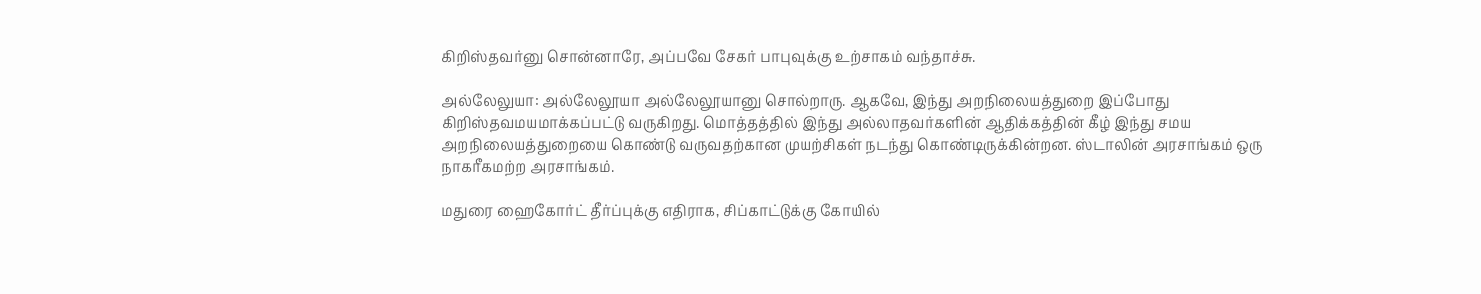கிறிஸ்தவர்னு சொன்னாரே, அப்பவே சேகர் பாபுவுக்கு உற்சாகம் வந்தாச்சு.

அல்லேலுயா: அல்லேலூயா அல்லேலூயானு சொல்றாரு. ஆகவே, இந்து அறநிலையத்துறை இப்போது கிறிஸ்தவமயமாக்கப்பட்டு வருகிறது. மொத்தத்தில் இந்து அல்லாதவர்களின் ஆதிக்கத்தின் கீழ் இந்து சமய அறநிலையத்துறையை கொண்டு வருவதற்கான முயற்சிகள் நடந்து கொண்டிருக்கின்றன. ஸ்டாலின் அரசாங்கம் ஒரு நாகரீகமற்ற அரசாங்கம்.

மதுரை ஹைகோர்ட் தீர்ப்புக்கு எதிராக, சிப்காட்டுக்கு கோயில்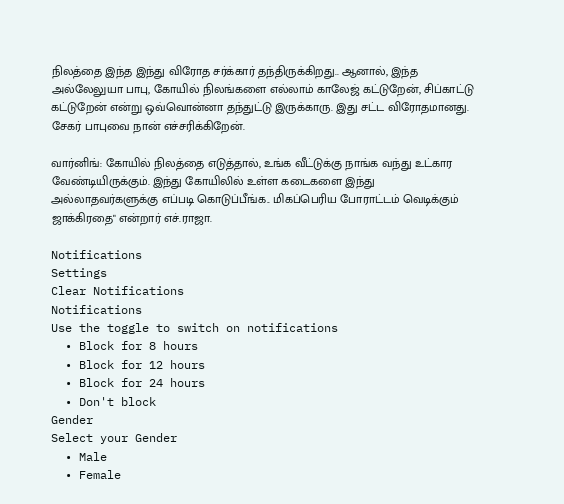நிலத்தை இந்த இந்து விரோத சர்க்கார் தந்திருக்கிறது.. ஆனால், இந்த அல்லேலுயா பாபு, கோயில் நிலங்களை எல்லாம் காலேஜ் கட்டுறேன், சிப்காட்டு கட்டுறேன் என்று ஒவ்வொன்னா தந்துட்டு இருக்காரு. இது சட்ட விரோதமானது. சேகர் பாபுவை நான் எச்சரிக்கிறேன்.

வார்னிங்: கோயில் நிலத்தை எடுத்தால், உங்க வீட்டுக்கு நாங்க வந்து உட்கார வேண்டியிருக்கும். இந்து கோயிலில் உள்ள கடைகளை இந்து அல்லாதவர்களுக்கு எப்படி கொடுப்பீங்க.. மிகப்பெரிய போராட்டம் வெடிக்கும் ஜாக்கிரதை" என்றார் எச்.ராஜா.

Notifications
Settings
Clear Notifications
Notifications
Use the toggle to switch on notifications
  • Block for 8 hours
  • Block for 12 hours
  • Block for 24 hours
  • Don't block
Gender
Select your Gender
  • Male
  • Female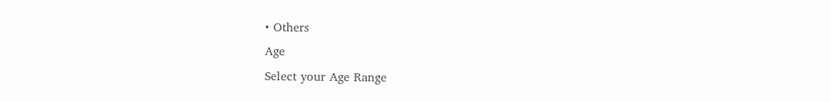• Others
Age
Select your Age Range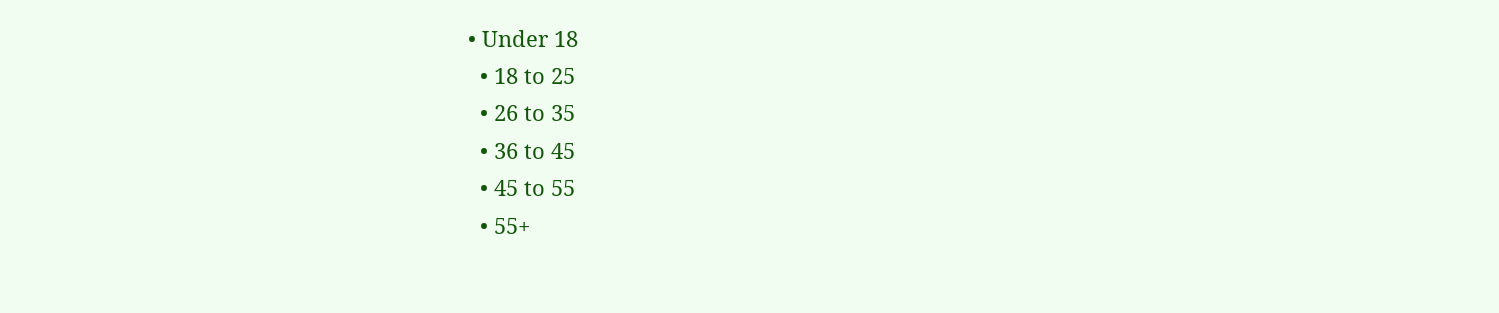• Under 18
  • 18 to 25
  • 26 to 35
  • 36 to 45
  • 45 to 55
  • 55+